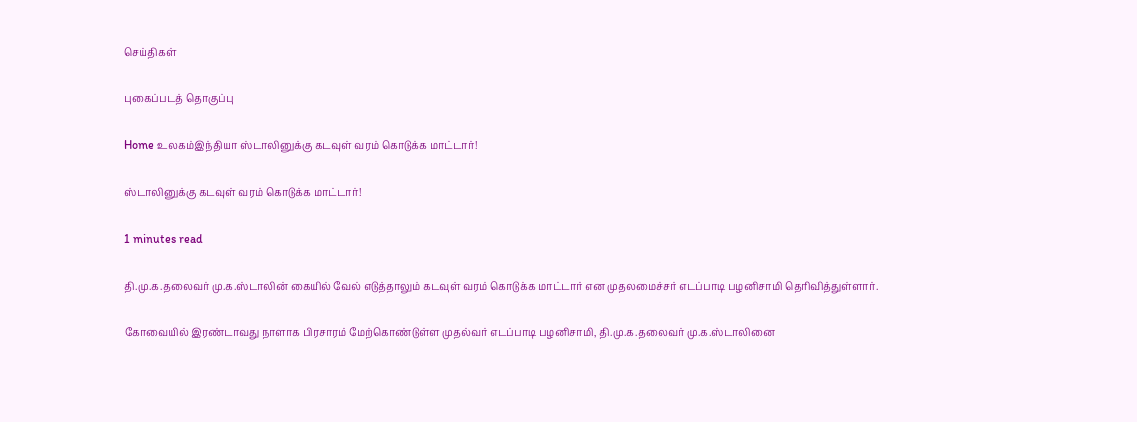செய்திகள்

புகைப்படத் தொகுப்பு

Home உலகம்இந்தியா ஸ்டாலினுக்கு கடவுள் வரம் கொடுக்க மாட்டார்!

ஸ்டாலினுக்கு கடவுள் வரம் கொடுக்க மாட்டார்!

1 minutes read

தி.மு.க.தலைவர் மு.க.ஸ்டாலின் கையில் வேல் எடுத்தாலும் கடவுள் வரம் கொடுக்க மாட்டார் என முதலமைச்சர் எடப்பாடி பழனிசாமி தெரிவித்துள்ளார்.

கோவையில் இரண்டாவது நாளாக பிரசாரம் மேற்கொண்டுள்ள முதல்வர் எடப்பாடி பழனிசாமி, தி.மு.க.தலைவர் மு.க.ஸ்டாலினை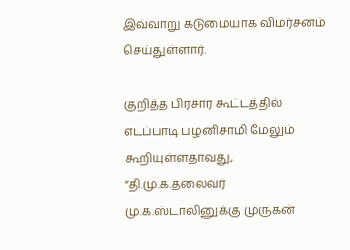இவ்வாறு கடுமையாக விமர்சனம் செய்துள்ளார்.

குறித்த பிரசார கூட்டத்தில் எடப்பாடி பழனிசாமி மேலும் கூறியுள்ளதாவது, “தி.மு.க.தலைவர் மு.க.ஸ்டாலினுக்கு முருகன்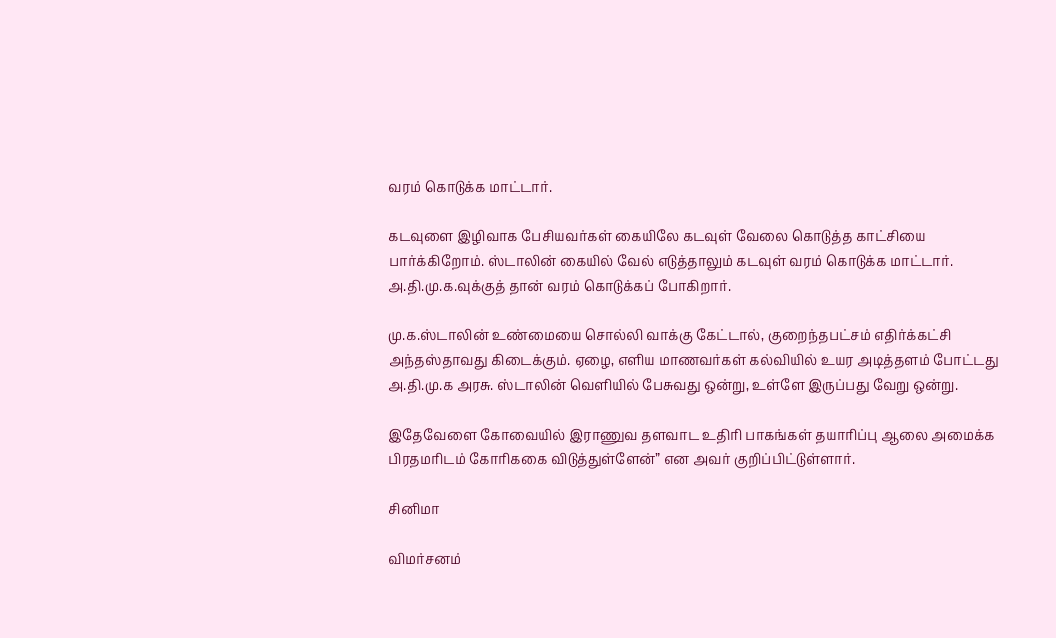வரம் கொடுக்க மாட்டார்.

கடவுளை இழிவாக பேசியவர்கள் கையிலே கடவுள் வேலை கொடுத்த காட்சியை பார்க்கிறோம். ஸ்டாலின் கையில் வேல் எடுத்தாலும் கடவுள் வரம் கொடுக்க மாட்டார். அ.தி.மு.க.வுக்குத் தான் வரம் கொடுக்கப் போகிறார்.

மு.க.ஸ்டாலின் உண்மையை சொல்லி வாக்கு கேட்டால், குறைந்தபட்சம் எதிர்க்கட்சி அந்தஸ்தாவது கிடைக்கும். ஏழை, எளிய மாணவர்கள் கல்வியில் உயர அடித்தளம் போட்டது அ.தி.மு.க அரசு. ஸ்டாலின் வெளியில் பேசுவது ஒன்று, உள்ளே இருப்பது வேறு ஒன்று.

இதேவேளை கோவையில் இராணுவ தளவாட உதிரி பாகங்கள் தயாரிப்பு ஆலை அமைக்க பிரதமரிடம் கோரிககை விடுத்துள்ளேன்” என அவர் குறிப்பிட்டுள்ளார்.

சினிமா

விமர்சனம்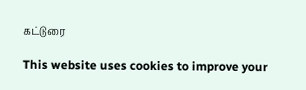கட்டுரை

This website uses cookies to improve your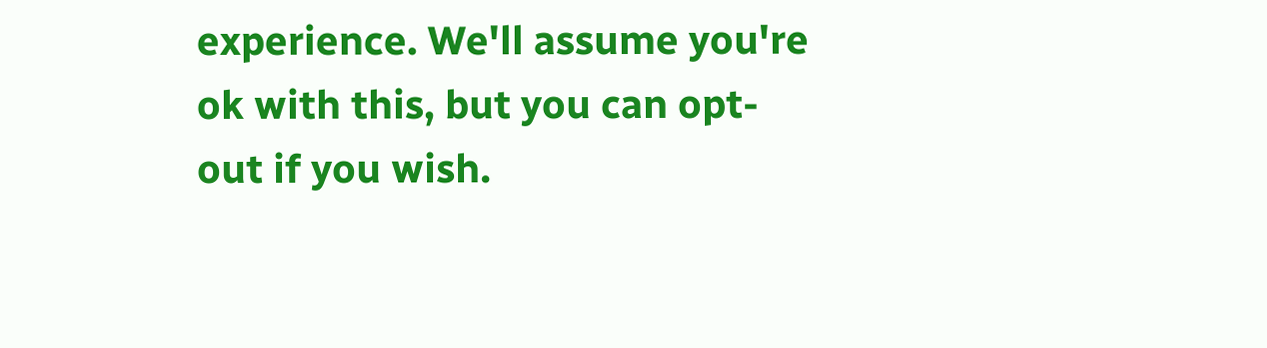experience. We'll assume you're ok with this, but you can opt-out if you wish.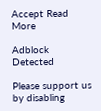Accept Read More

Adblock Detected

Please support us by disabling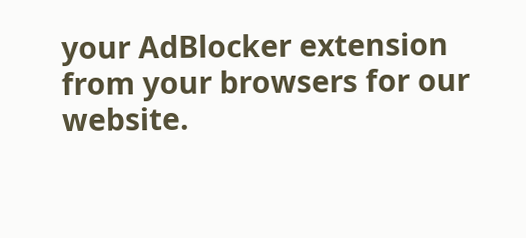your AdBlocker extension from your browsers for our website.